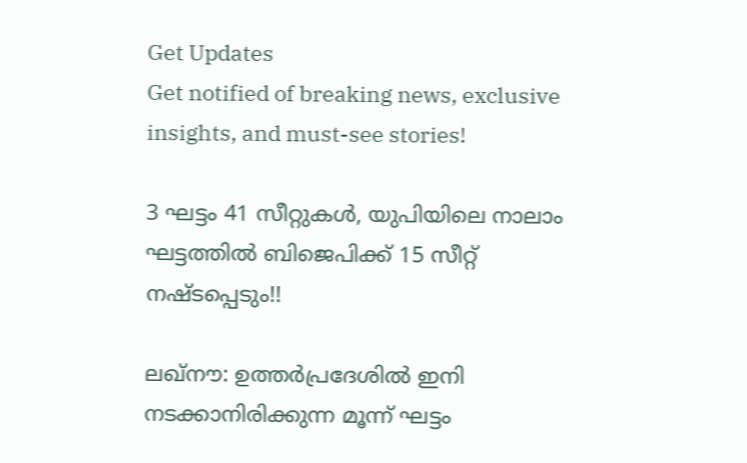Get Updates
Get notified of breaking news, exclusive insights, and must-see stories!

3 ഘട്ടം 41 സീറ്റുകള്‍, യുപിയിലെ നാലാം ഘട്ടത്തില്‍ ബിജെപിക്ക് 15 സീറ്റ് നഷ്ടപ്പെടും!!

ലഖ്‌നൗ: ഉത്തര്‍പ്രദേശില്‍ ഇനി നടക്കാനിരിക്കുന്ന മൂന്ന് ഘട്ടം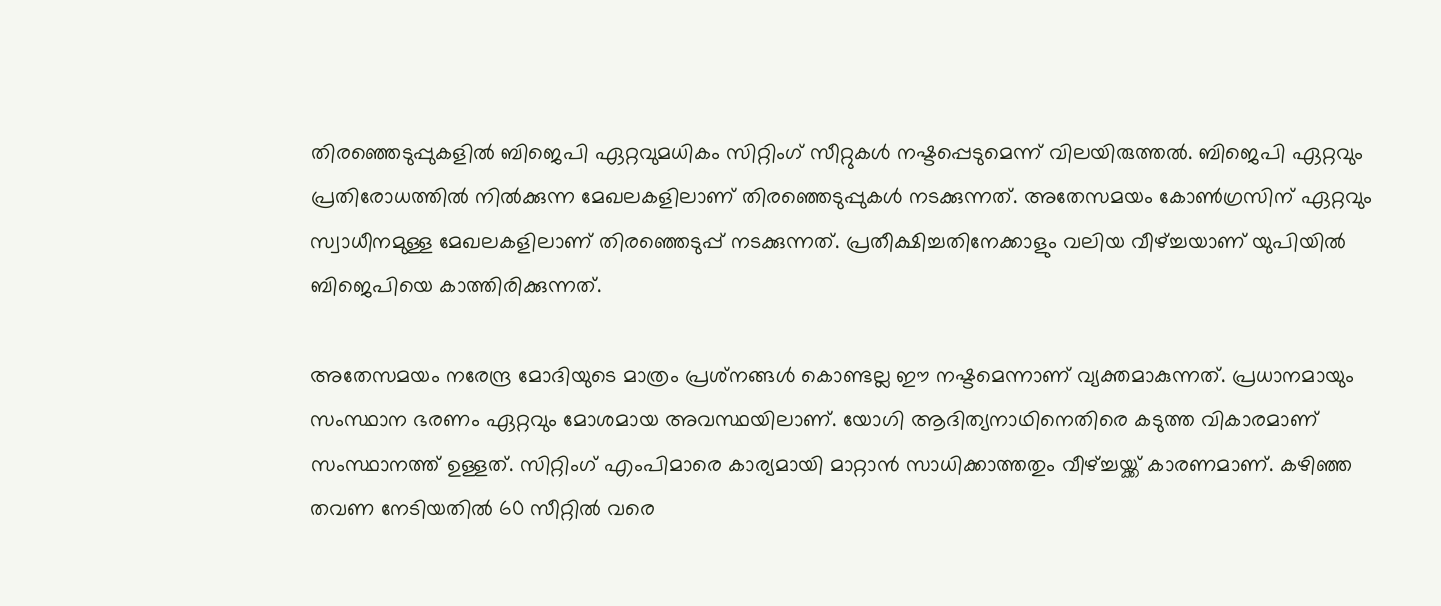തിരഞ്ഞെടുപ്പുകളില്‍ ബിജെപി ഏറ്റവുമധികം സിറ്റിംഗ് സീറ്റുകള്‍ നഷ്ടപ്പെടുമെന്ന് വിലയിരുത്തല്‍. ബിജെപി ഏറ്റവും പ്രതിരോധത്തില്‍ നില്‍ക്കുന്ന മേഖലകളിലാണ് തിരഞ്ഞെടുപ്പുകള്‍ നടക്കുന്നത്. അതേസമയം കോണ്‍ഗ്രസിന് ഏറ്റവും സ്വാധീനമുള്ള മേഖലകളിലാണ് തിരഞ്ഞെടുപ്പ് നടക്കുന്നത്. പ്രതീക്ഷിച്ചതിനേക്കാളും വലിയ വീഴ്ച്ചയാണ് യുപിയില്‍ ബിജെപിയെ കാത്തിരിക്കുന്നത്.

അതേസമയം നരേന്ദ്ര മോദിയുടെ മാത്രം പ്രശ്‌നങ്ങള്‍ കൊണ്ടല്ല ഈ നഷ്ടമെന്നാണ് വ്യക്തമാകുന്നത്. പ്രധാനമായും സംസ്ഥാന ഭരണം ഏറ്റവും മോശമായ അവസ്ഥയിലാണ്. യോഗി ആദിത്യനാഥിനെതിരെ കടുത്ത വികാരമാണ് സംസ്ഥാനത്ത് ഉള്ളത്. സിറ്റിംഗ് എംപിമാരെ കാര്യമായി മാറ്റാന്‍ സാധിക്കാത്തതും വീഴ്ച്ചയ്ക്ക് കാരണമാണ്. കഴിഞ്ഞ തവണ നേടിയതില്‍ 60 സീറ്റില്‍ വരെ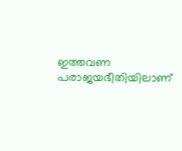ഇത്തവണ പരാജയഭീതിയിലാണ്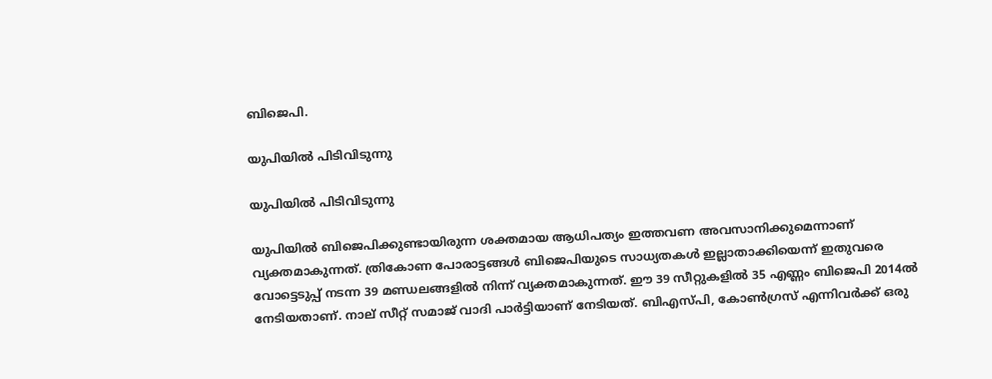ബിജെപി.

യുപിയില്‍ പിടിവിടുന്നു

യുപിയില്‍ പിടിവിടുന്നു

യുപിയില്‍ ബിജെപിക്കുണ്ടായിരുന്ന ശക്തമായ ആധിപത്യം ഇത്തവണ അവസാനിക്കുമെന്നാണ് വ്യക്തമാകുന്നത്. ത്രികോണ പോരാട്ടങ്ങള്‍ ബിജെപിയുടെ സാധ്യതകള്‍ ഇല്ലാതാക്കിയെന്ന് ഇതുവരെ വോട്ടെടുപ്പ് നടന്ന 39 മണ്ഡലങ്ങളില്‍ നിന്ന് വ്യക്തമാകുന്നത്. ഈ 39 സീറ്റുകളില്‍ 35 എണ്ണം ബിജെപി 2014ല്‍ നേടിയതാണ്. നാല് സീറ്റ് സമാജ് വാദി പാര്‍ട്ടിയാണ് നേടിയത്. ബിഎസ്പി, കോണ്‍ഗ്രസ് എന്നിവര്‍ക്ക് ഒരു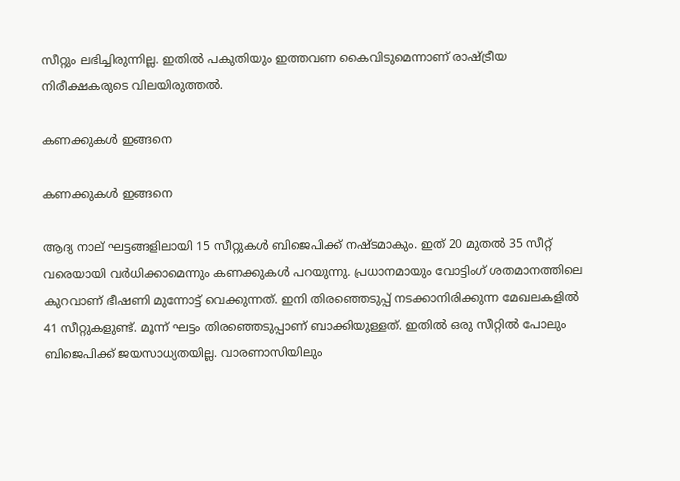സീറ്റും ലഭിച്ചിരുന്നില്ല. ഇതില്‍ പകുതിയും ഇത്തവണ കൈവിടുമെന്നാണ് രാഷ്ട്രീയ നിരീക്ഷകരുടെ വിലയിരുത്തല്‍.

കണക്കുകള്‍ ഇങ്ങനെ

കണക്കുകള്‍ ഇങ്ങനെ

ആദ്യ നാല് ഘട്ടങ്ങളിലായി 15 സീറ്റുകള്‍ ബിജെപിക്ക് നഷ്ടമാകും. ഇത് 20 മുതല്‍ 35 സീറ്റ് വരെയായി വര്‍ധിക്കാമെന്നും കണക്കുകള്‍ പറയുന്നു. പ്രധാനമായും വോട്ടിംഗ് ശതമാനത്തിലെ കുറവാണ് ഭീഷണി മുന്നോട്ട് വെക്കുന്നത്. ഇനി തിരഞ്ഞെടുപ്പ് നടക്കാനിരിക്കുന്ന മേഖലകളില്‍ 41 സീറ്റുകളുണ്ട്. മൂന്ന് ഘട്ടം തിരഞ്ഞെടുപ്പാണ് ബാക്കിയുള്ളത്. ഇതില്‍ ഒരു സീറ്റില്‍ പോലും ബിജെപിക്ക് ജയസാധ്യതയില്ല. വാരണാസിയിലും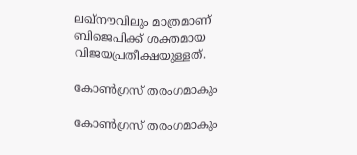ലഖ്‌നൗവിലും മാത്രമാണ് ബിജെപിക്ക് ശക്തമായ വിജയപ്രതീക്ഷയുള്ളത്.

കോണ്‍ഗ്രസ് തരംഗമാകും

കോണ്‍ഗ്രസ് തരംഗമാകും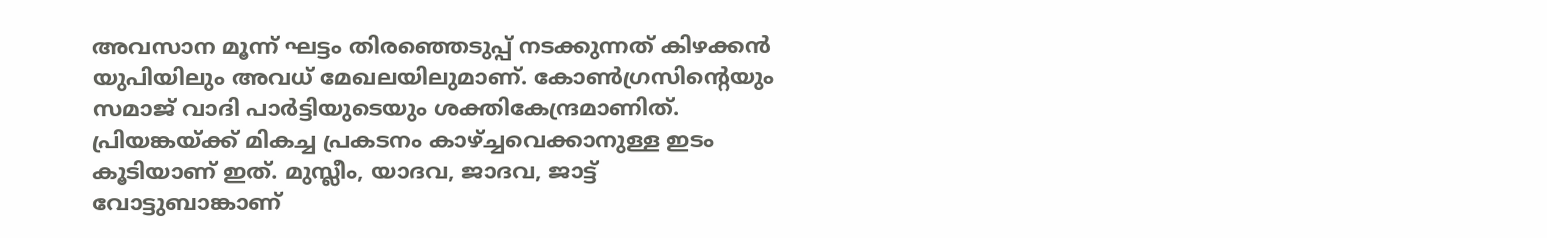അവസാന മൂന്ന് ഘട്ടം തിരഞ്ഞെടുപ്പ് നടക്കുന്നത് കിഴക്കന്‍ യുപിയിലും അവധ് മേഖലയിലുമാണ്. കോണ്‍ഗ്രസിന്റെയും സമാജ് വാദി പാര്‍ട്ടിയുടെയും ശക്തികേന്ദ്രമാണിത്. പ്രിയങ്കയ്ക്ക് മികച്ച പ്രകടനം കാഴ്ച്ചവെക്കാനുള്ള ഇടം കൂടിയാണ് ഇത്. മുസ്ലീം, യാദവ, ജാദവ, ജാട്ട് വോട്ടുബാങ്കാണ്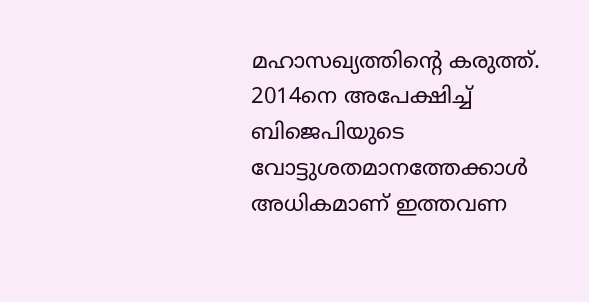മഹാസഖ്യത്തിന്റെ കരുത്ത്. 2014നെ അപേക്ഷിച്ച് ബിജെപിയുടെ വോട്ടുശതമാനത്തേക്കാള്‍ അധികമാണ് ഇത്തവണ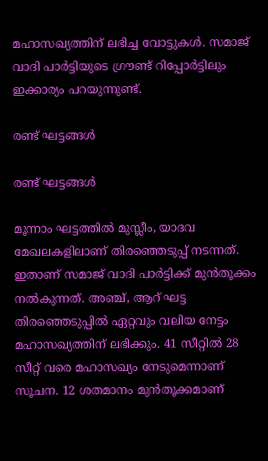മഹാസഖ്യത്തിന് ലഭിച്ച വോട്ടുകള്‍. സമാജ് വാദി പാര്‍ട്ടിയുടെ ഗ്രൗണ്ട് റിപ്പോര്‍ട്ടിലും ഇക്കാര്യം പറയുന്നുണ്ട്.

രണ്ട് ഘട്ടങ്ങള്‍

രണ്ട് ഘട്ടങ്ങള്‍

മൂന്നാം ഘട്ടത്തില്‍ മുസ്ലീം, യാദവ മേഖലകളിലാണ് തിരഞ്ഞെടുപ്പ് നടന്നത്. ഇതാണ് സമാജ് വാദി പാര്‍ട്ടിക്ക് മുന്‍തൂക്കം നല്‍കുന്നത്. അഞ്ച്, ആറ് ഘട്ട തിരഞ്ഞെടുപ്പില്‍ ഏറ്റവും വലിയ നേട്ടം മഹാസഖ്യത്തിന് ലഭിക്കും. 41 സീറ്റില്‍ 28 സീറ്റ് വരെ മഹാസഖ്യം നേടുമെന്നാണ് സൂചന. 12 ശതമാനം മുന്‍തൂക്കമാണ്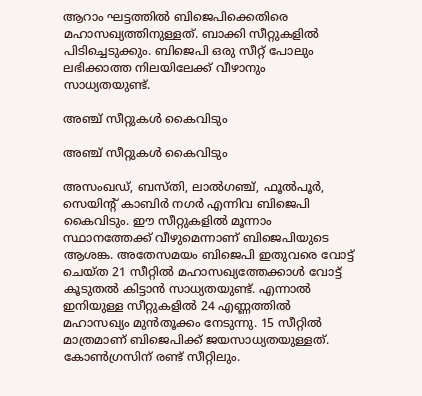ആറാം ഘട്ടത്തില്‍ ബിജെപിക്കെതിരെ മഹാസഖ്യത്തിനുള്ളത്. ബാക്കി സീറ്റുകളില്‍ പിടിച്ചെടുക്കും. ബിജെപി ഒരു സീറ്റ് പോലും ലഭിക്കാത്ത നിലയിലേക്ക് വീഴാനും സാധ്യതയുണ്ട്.

അഞ്ച് സീറ്റുകള്‍ കൈവിടും

അഞ്ച് സീറ്റുകള്‍ കൈവിടും

അസംഖഡ്, ബസ്തി, ലാല്‍ഗഞ്ച്, ഫൂല്‍പൂര്‍, സെയിന്റ് കാബിര്‍ നഗര്‍ എന്നിവ ബിജെപി കൈവിടും. ഈ സീറ്റുകളില്‍ മൂന്നാം സ്ഥാനത്തേക്ക് വീഴുമെന്നാണ് ബിജെപിയുടെ ആശങ്ക. അതേസമയം ബിജെപി ഇതുവരെ വോട്ട് ചെയ്ത 21 സീറ്റില്‍ മഹാസഖ്യത്തേക്കാള്‍ വോട്ട് കൂടുതല്‍ കിട്ടാന്‍ സാധ്യതയുണ്ട്. എന്നാല്‍ ഇനിയുള്ള സീറ്റുകളില്‍ 24 എണ്ണത്തില്‍ മഹാസഖ്യം മുന്‍തൂക്കം നേടുന്നു. 15 സീറ്റില്‍ മാത്രമാണ് ബിജെപിക്ക് ജയസാധ്യതയുള്ളത്. കോണ്‍ഗ്രസിന് രണ്ട് സീറ്റിലും.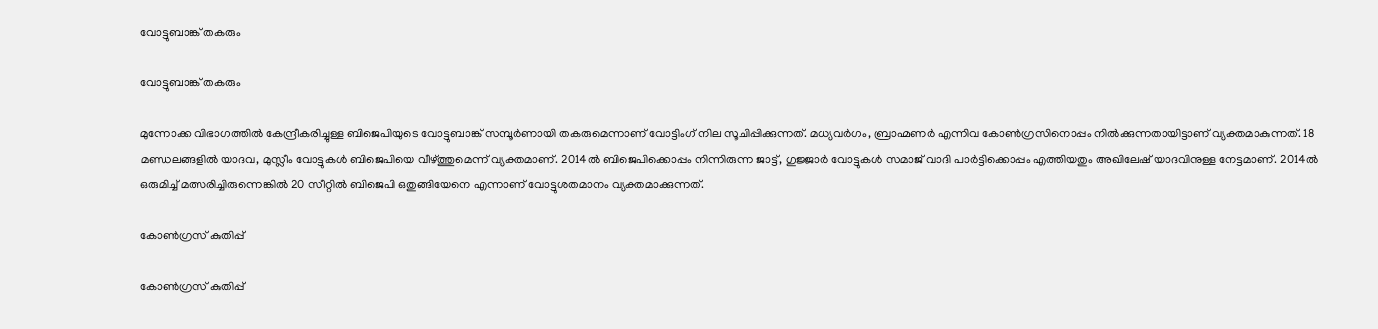വോട്ടുബാങ്ക് തകരും

വോട്ടുബാങ്ക് തകരും

മുന്നോക്ക വിഭാഗത്തില്‍ കേന്ദ്രീകരിച്ചുള്ള ബിജെപിയുടെ വോട്ടുബാങ്ക് സമ്പൂര്‍ണായി തകരുമെന്നാണ് വോട്ടിംഗ് നില സൂചിപ്പിക്കുന്നത്. മധ്യവര്‍ഗം, ബ്രാഹ്മണര്‍ എന്നിവ കോണ്‍ഗ്രസിനൊപ്പം നില്‍ക്കുന്നതായിട്ടാണ് വ്യക്തമാകുന്നത്. 18 മണ്ഡലങ്ങളില്‍ യാദവ, മുസ്ലീം വോട്ടുകള്‍ ബിജെപിയെ വീഴ്ത്തുമെന്ന് വ്യക്തമാണ്. 2014ല്‍ ബിജെപിക്കൊപ്പം നിന്നിരുന്ന ജാട്ട്, ഗുജ്ജാര്‍ വോട്ടുകള്‍ സമാജ് വാദി പാര്‍ട്ടിക്കൊപ്പം എത്തിയതും അഖിലേഷ് യാദവിനുള്ള നേട്ടമാണ്. 2014ല്‍ ഒരുമിച്ച് മത്സരിച്ചിരുന്നെങ്കില്‍ 20 സീറ്റില്‍ ബിജെപി ഒതുങ്ങിയേനെ എന്നാണ് വോട്ടുശതമാനം വ്യക്തമാക്കുന്നത്.

കോണ്‍ഗ്രസ് കുതിപ്പ്

കോണ്‍ഗ്രസ് കുതിപ്പ്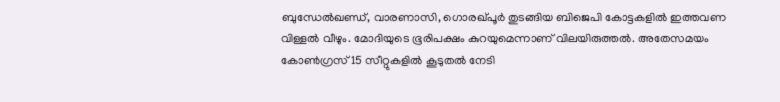ബുന്ധേല്‍ഖണ്ഡ്, വാരണാസി, ഗൊരഖ്പൂര്‍ തുടങ്ങിയ ബിജെപി കോട്ടകളില്‍ ഇത്തവണ വിള്ളല്‍ വീഴും. മോദിയുടെ ഭൂരിപക്ഷം കുറയുമെന്നാണ് വിലയിരുത്തല്‍. അതേസമയം കോണ്‍ഗ്രസ് 15 സീറ്റുകളില്‍ കൂടുതല്‍ നേടി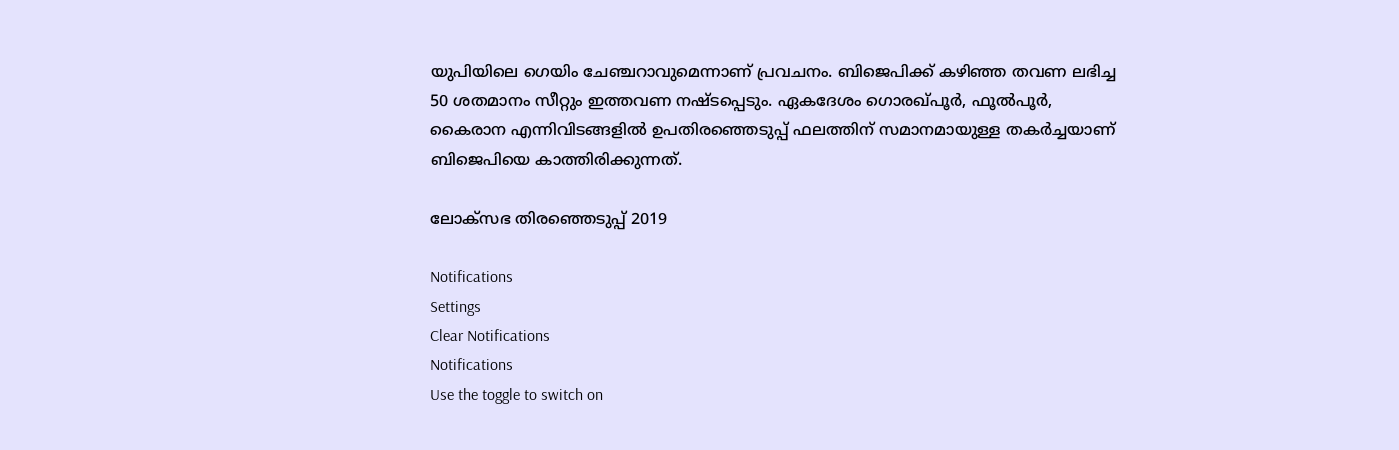യുപിയിലെ ഗെയിം ചേഞ്ചറാവുമെന്നാണ് പ്രവചനം. ബിജെപിക്ക് കഴിഞ്ഞ തവണ ലഭിച്ച 50 ശതമാനം സീറ്റും ഇത്തവണ നഷ്ടപ്പെടും. ഏകദേശം ഗൊരഖ്പൂര്‍, ഫൂല്‍പൂര്‍, കൈരാന എന്നിവിടങ്ങളില്‍ ഉപതിരഞ്ഞെടുപ്പ് ഫലത്തിന് സമാനമായുള്ള തകര്‍ച്ചയാണ് ബിജെപിയെ കാത്തിരിക്കുന്നത്.

ലോക്സഭ തിരഞ്ഞെടുപ്പ് 2019

Notifications
Settings
Clear Notifications
Notifications
Use the toggle to switch on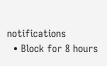notifications
  • Block for 8 hours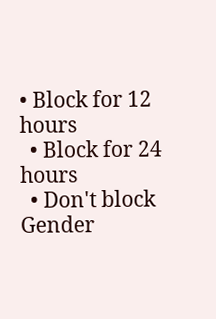• Block for 12 hours
  • Block for 24 hours
  • Don't block
Gender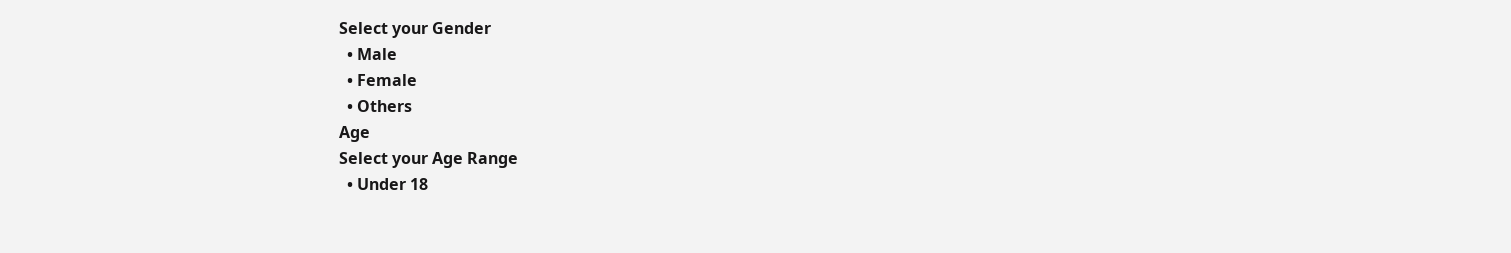Select your Gender
  • Male
  • Female
  • Others
Age
Select your Age Range
  • Under 18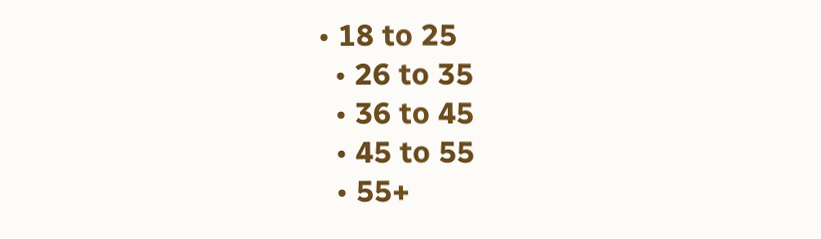• 18 to 25
  • 26 to 35
  • 36 to 45
  • 45 to 55
  • 55+